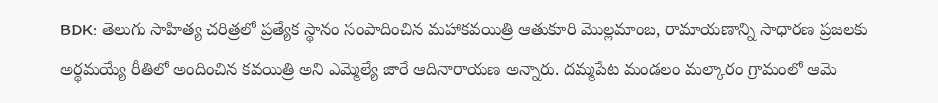BDK: తెలుగు సాహిత్య చరిత్రలో ప్రత్యేక స్థానం సంపాదించిన మహాకవయిత్రి ఆతుకూరి మొల్లమాంబ, రామాయణాన్ని సాధారణ ప్రజలకు అర్థమయ్యే రీతిలో అందించిన కవయిత్రి అని ఎమ్మెల్యే జారే ఆదినారాయణ అన్నారు. దమ్మపేట మండలం మల్కారం గ్రామంలో ఆమె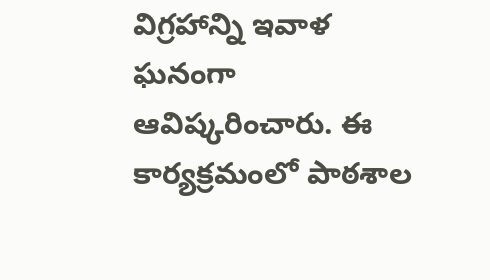విగ్రహాన్ని ఇవాళ ఘనంగా ఆవిష్కరించారు. ఈ కార్యక్రమంలో పాఠశాల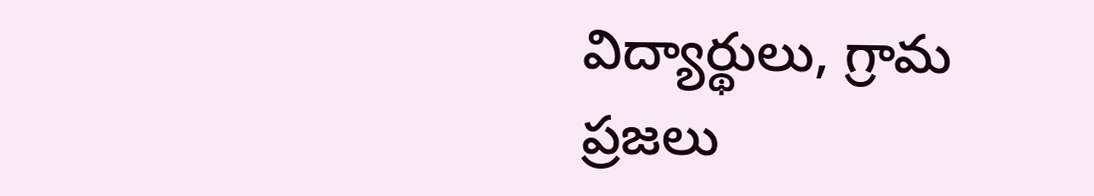విద్యార్థులు, గ్రామ ప్రజలు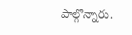పాల్గొన్నారు.